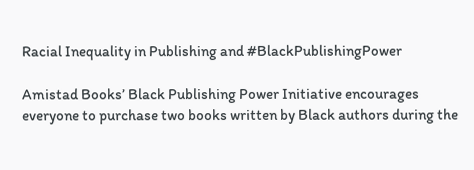Racial Inequality in Publishing and #BlackPublishingPower

Amistad Books’ Black Publishing Power Initiative encourages everyone to purchase two books written by Black authors during the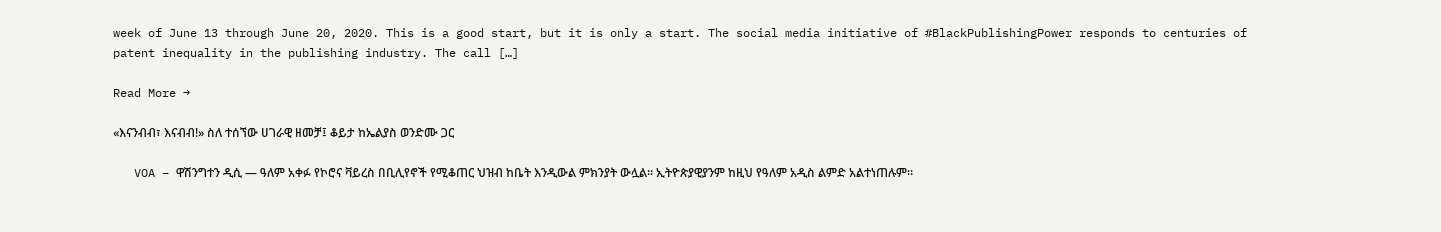week of June 13 through June 20, 2020. This is a good start, but it is only a start. The social media initiative of #BlackPublishingPower responds to centuries of patent inequality in the publishing industry. The call […]

Read More →

«እናንብብ፣ እናብብ!» ስለ ተሰኘው ሀገራዊ ዘመቻ፤ ቆይታ ከኤልያስ ወንድሙ ጋር

   VOA – ዋሽንግተን ዲሲ — ዓለም አቀፉ የኮሮና ቫይረስ በቢሊየኖች የሚቆጠር ህዝብ ከቤት እንዲውል ምክንያት ውሏል። ኢትዮጵያዊያንም ከዚህ የዓለም አዲስ ልምድ አልተነጠሉም።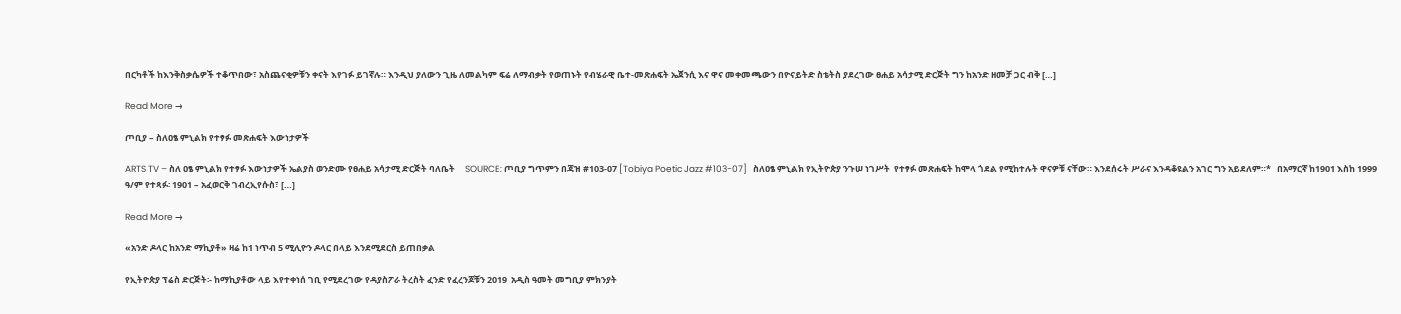በርካቶች ከእንቅስቃሴዎች ተቆጥበው፣ አስጨናቂዎቹን ቀናት እየገፉ ይገኛሉ። እንዲህ ያለውን ጊዜ ለመልካም ፍሬ ለማብቃት የወጠኑት የብሄራዊ ቤተ-መጽሐፍት ኤጀንሲ እና ዋና መቀመጫውን በዮናይትድ ስቴትስ ያደረገው ፀሐይ አሳታሚ ድርጅት ግን ከአንድ ዘመቻ ጋር ብቅ […]

Read More →

ጦቢያ – ስለዐፄ ምኒልክ የተፃፉ መጽሐፍት እውነታዎች

ARTS TV – ስለ ዐፄ ምኒልክ የተፃፉ እውነታዎች ኤልያስ ወንድሙ የፀሐይ አሳታሚ ድርጅት ባለቤት     SOURCE: ጦቢያ ግጥምን በጃዝ #103-07 [Tobiya Poetic Jazz #103-07]   ስለዐፄ ምኒልክ የኢትዮጵያ ንጉሠ ነገሥት  የተፃፉ መጽሐፍት ከሞላ ጎደል የሚከተሉት ዋናዎቹ ናቸው። እንደሰሩት ሥራና እንዳቆዩልን አገር ግን አይደለም።*   በአማርኛ ከ1901 እስከ 1999 ዓ/ም የተጻፉ፡ 1901 – አፈወርቅ ገብረኢየሱስ፣ […]

Read More →

«አንድ ዶላር ከአንድ ማኪያቶ» ዛሬ ከ1 ነጥብ 5 ሚሊዮን ዶላር በላይ እንደሚደርስ ይጠበቃል

የኢትዮጵያ ፕሬስ ድርጅት፡- ከማኪያቶው ላይ እየተቀነሰ ገቢ የሚደረገው የዳያስፖራ ትረስት ፈንድ የፈረንጆቹን 2019  አዲስ ዓመት መግቢያ ምክንያት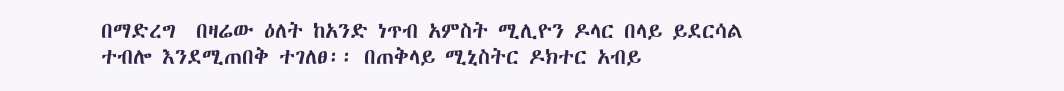በማድረግ  በዛሬው ዕለት ከአንድ ነጥብ አምስት ሚሊዮን ዶላር በላይ ይደርሳል ተብሎ እንደሚጠበቅ ተገለፀ፡፡ በጠቅላይ ሚኒስትር ዶክተር አብይ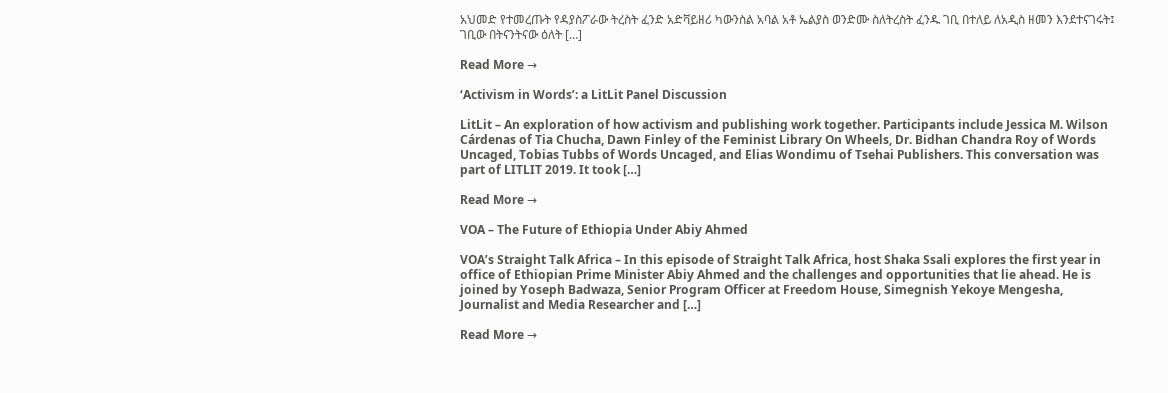አህመድ የተመረጡት የዳያስፖራው ትረስት ፈንድ አድቫይዘሪ ካውንስል አባል አቶ ኤልያስ ወንድሙ ስለትረስት ፈንዱ ገቢ በተለይ ለአዲስ ዘመን እንደተናገሩት፤ ገቢው በትናንትናው ዕለት […]

Read More →

‘Activism in Words’: a LitLit Panel Discussion

LitLit – An exploration of how activism and publishing work together. Participants include Jessica M. Wilson Cárdenas of Tia Chucha, Dawn Finley of the Feminist Library On Wheels, Dr. Bidhan Chandra Roy of Words Uncaged, Tobias Tubbs of Words Uncaged, and Elias Wondimu of Tsehai Publishers. This conversation was part of LITLIT 2019. It took […]

Read More →

VOA – The Future of Ethiopia Under Abiy Ahmed

VOA’s Straight Talk Africa – In this episode of Straight Talk Africa, host Shaka Ssali explores the first year in office of Ethiopian Prime Minister Abiy Ahmed and the challenges and opportunities that lie ahead. He is joined by Yoseph Badwaza, Senior Program Officer at Freedom House, Simegnish Yekoye Mengesha, Journalist and Media Researcher and […]

Read More →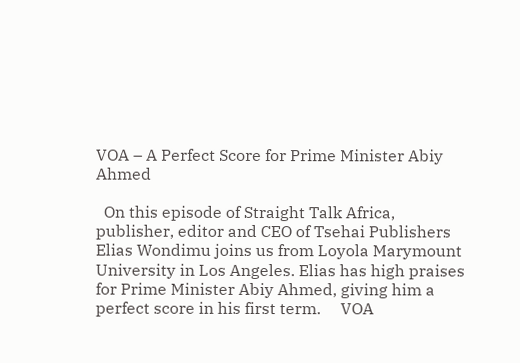VOA – A Perfect Score for Prime Minister Abiy Ahmed

  On this episode of Straight Talk Africa, publisher, editor and CEO of Tsehai Publishers Elias Wondimu joins us from Loyola Marymount University in Los Angeles. Elias has high praises for Prime Minister Abiy Ahmed, giving him a perfect score in his first term.     VOA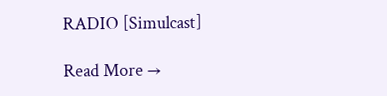RADIO [Simulcast]

Read More →